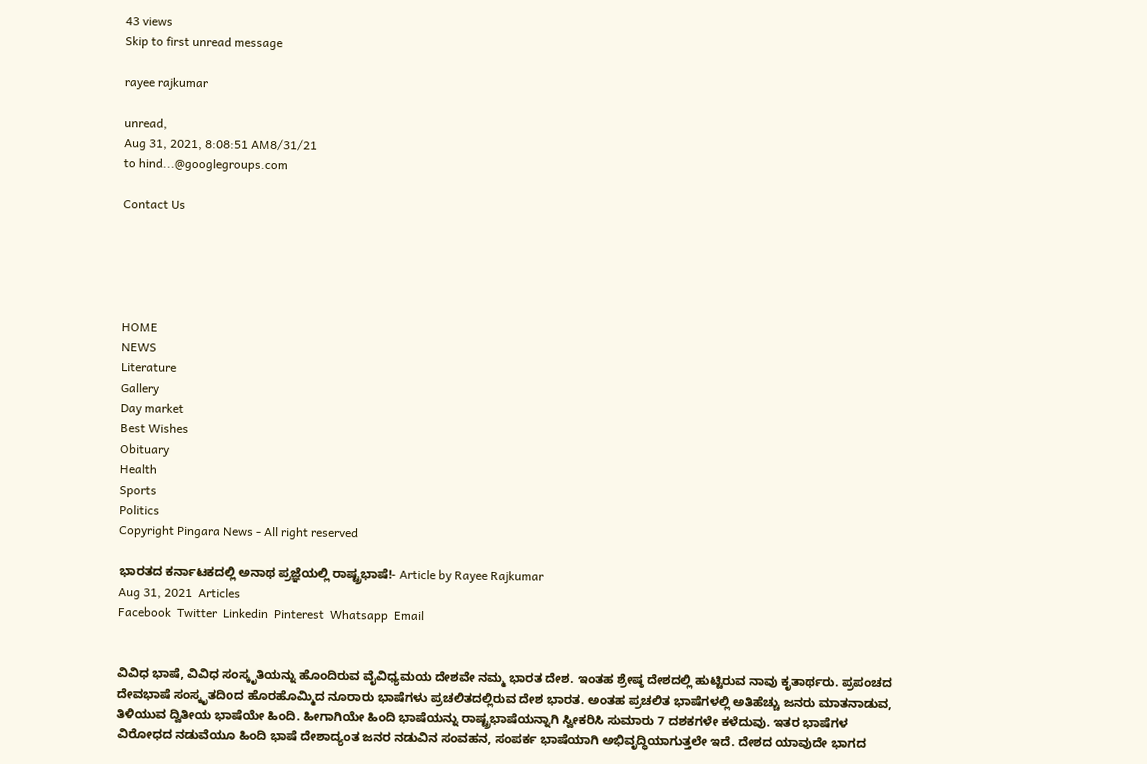43 views
Skip to first unread message

rayee rajkumar

unread,
Aug 31, 2021, 8:08:51 AM8/31/21
to hind...@googlegroups.com

Contact Us





HOME
NEWS
Literature
Gallery
Day market
Best Wishes
Obituary
Health
Sports
Politics
Copyright Pingara News - All right reserved

ಭಾರತದ ಕರ್ನಾಟಕದಲ್ಲಿ ಅನಾಥ ಪ್ರಜ್ಞೆಯಲ್ಲಿ ರಾಷ್ಟ್ರಭಾಷೆ!- Article by Rayee Rajkumar
Aug 31, 2021  Articles
Facebook  Twitter  Linkedin  Pinterest  Whatsapp  Email


ವಿವಿಧ ಭಾಷೆ, ವಿವಿಧ ಸಂಸ್ಕೃತಿಯನ್ನು ಹೊಂದಿರುವ ವೈವಿಧ್ಯಮಯ ದೇಶವೇ ನಮ್ಮ ಭಾರತ ದೇಶ. ಇಂತಹ ಶ್ರೇಷ್ಠ ದೇಶದಲ್ಲಿ ಹುಟ್ಟಿರುವ ನಾವು ಕೃತಾರ್ಥರು. ಪ್ರಪಂಚದ ದೇವಭಾಷೆ ಸಂಸ್ಕೃತದಿoದ ಹೊರಹೊಮ್ಮಿದ ನೂರಾರು ಭಾಷೆಗಳು ಪ್ರಚಲಿತದಲ್ಲಿರುವ ದೇಶ ಭಾರತ. ಅಂತಹ ಪ್ರಚಲಿತ ಭಾಷೆಗಳಲ್ಲಿ ಅತಿಹೆಚ್ಚು ಜನರು ಮಾತನಾಡುವ, ತಿಳಿಯುವ ದ್ವಿತೀಯ ಭಾಷೆಯೇ ಹಿಂದಿ. ಹೀಗಾಗಿಯೇ ಹಿಂದಿ ಭಾಷೆಯನ್ನು ರಾಷ್ಟ್ರಭಾಷೆಯನ್ನಾಗಿ ಸ್ವೀಕರಿಸಿ ಸುಮಾರು 7 ದಶಕಗಳೇ ಕಳೆದುವು. ಇತರ ಭಾಷೆಗಳ ವಿರೋಧದ ನಡುವೆಯೂ ಹಿಂದಿ ಭಾಷೆ ದೇಶಾದ್ಯಂತ ಜನರ ನಡುವಿನ ಸಂವಹನ, ಸಂಪರ್ಕ ಭಾಷೆಯಾಗಿ ಅಭಿವೃದ್ಧಿಯಾಗುತ್ತಲೇ ಇದೆ. ದೇಶದ ಯಾವುದೇ ಭಾಗದ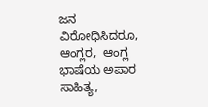ಜನ ವಿರೋಧಿಸಿದರೂ, ಆಂಗ್ಲರ,  ಆಂಗ್ಲ ಭಾಷೆಯ ಅಪಾರ ಸಾಹಿತ್ಯ,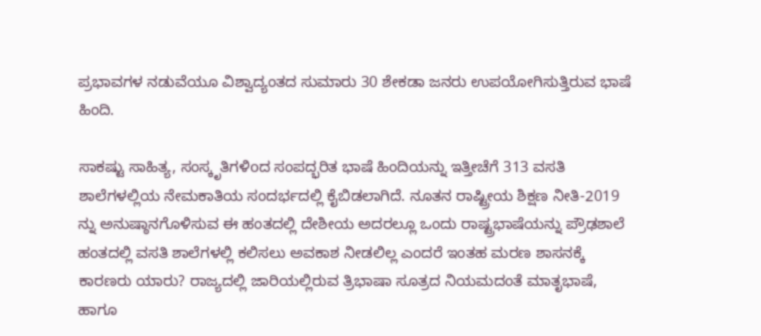ಪ್ರಭಾವಗಳ ನಡುವೆಯೂ ವಿಶ್ವಾದ್ಯಂತದ ಸುಮಾರು 30 ಶೇಕಡಾ ಜನರು ಉಪಯೋಗಿಸುತ್ತಿರುವ ಭಾಷೆ ಹಿಂದಿ.

ಸಾಕಷ್ಟು ಸಾಹಿತ್ಯ, ಸಂಸ್ಕೃತಿಗಳಿoದ ಸಂಪದ್ಭರಿತ ಭಾಷೆ ಹಿಂದಿಯನ್ನು ಇತ್ತೀಚೆಗೆ 313 ವಸತಿ ಶಾಲೆಗಳಲ್ಲಿಯ ನೇಮಕಾತಿಯ ಸಂದರ್ಭದಲ್ಲಿ ಕೈಬಿಡಲಾಗಿದೆ. ನೂತನ ರಾಷ್ಟ್ರೀಯ ಶಿಕ್ಷಣ ನೀತಿ-2019 ನ್ನು ಅನುಷ್ಠಾನಗೊಳಿಸುವ ಈ ಹಂತದಲ್ಲಿ ದೇಶೀಯ ಅದರಲ್ಲೂ ಒಂದು ರಾಷ್ಟ್ರಭಾಷೆಯನ್ನು ಪ್ರೌಢಶಾಲೆ ಹಂತದಲ್ಲಿ ವಸತಿ ಶಾಲೆಗಳಲ್ಲಿ ಕಲಿಸಲು ಅವಕಾಶ ನೀಡಲಿಲ್ಲ ಎಂದರೆ ಇಂತಹ ಮರಣ ಶಾಸನಕ್ಕೆ ಕಾರಣರು ಯಾರು? ರಾಜ್ಯದಲ್ಲಿ ಜಾರಿಯಲ್ಲಿರುವ ತ್ರಿಭಾಷಾ ಸೂತ್ರದ ನಿಯಮದಂತೆ ಮಾತೃಭಾಷೆ, ಹಾಗೂ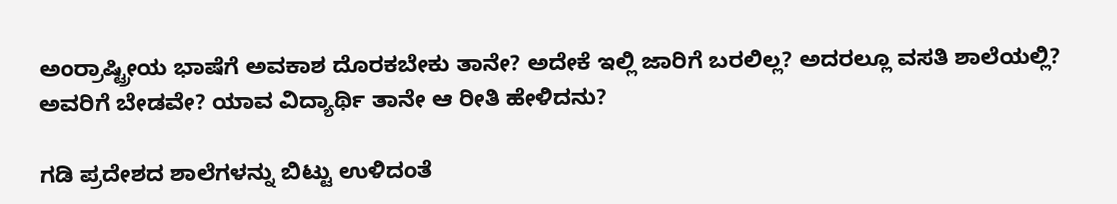ಅಂರ‍್ರಾಷ್ಟ್ರೀಯ ಭಾಷೆಗೆ ಅವಕಾಶ ದೊರಕಬೇಕು ತಾನೇ? ಅದೇಕೆ ಇಲ್ಲಿ ಜಾರಿಗೆ ಬರಲಿಲ್ಲ? ಅದರಲ್ಲೂ ವಸತಿ ಶಾಲೆಯಲ್ಲಿ? ಅವರಿಗೆ ಬೇಡವೇ? ಯಾವ ವಿದ್ಯಾರ್ಥಿ ತಾನೇ ಆ ರೀತಿ ಹೇಳಿದನು?

ಗಡಿ ಪ್ರದೇಶದ ಶಾಲೆಗಳನ್ನು ಬಿಟ್ಟು ಉಳಿದಂತೆ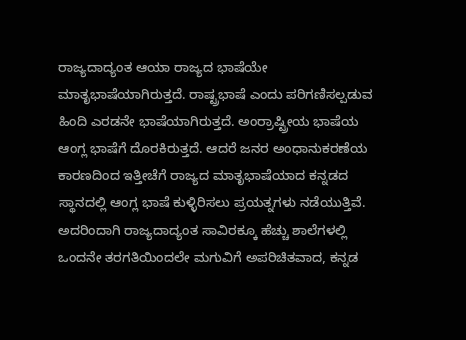ರಾಜ್ಯದಾದ್ಯಂತ ಆಯಾ ರಾಜ್ಯದ ಭಾಷೆಯೇ ಮಾತೃಭಾಷೆಯಾಗಿರುತ್ತದೆ. ರಾಷ್ಟ್ರಭಾಷೆ ಎಂದು ಪರಿಗಣಿಸಲ್ಪಡುವ ಹಿಂದಿ ಎರಡನೇ ಭಾಷೆಯಾಗಿರುತ್ತದೆ. ಅಂರ‍್ರಾಷ್ಟ್ರೀಯ ಭಾಷೆಯ ಆಂಗ್ಲ ಭಾಷೆಗೆ ದೊರಕಿರುತ್ತದೆ. ಆದರೆ ಜನರ ಅಂಧಾನುಕರಣೆಯ ಕಾರಣದಿಂದ ಇತ್ತೀಚೆಗೆ ರಾಜ್ಯದ ಮಾತೃಭಾಷೆಯಾದ ಕನ್ನಡದ ಸ್ಥಾನದಲ್ಲಿ ಆಂಗ್ಲ ಭಾಷೆ ಕುಳ್ಳಿರಿಸಲು ಪ್ರಯತ್ನಗಳು ನಡೆಯುತ್ತಿವೆ. ಅದರಿಂದಾಗಿ ರಾಜ್ಯದಾದ್ಯಂತ ಸಾವಿರಕ್ಕೂ ಹೆಚ್ಚು ಶಾಲೆಗಳಲ್ಲಿ ಒಂದನೇ ತರಗತಿಯಿಂದಲೇ ಮಗುವಿಗೆ ಅಪರಿಚಿತವಾದ, ಕನ್ನಡ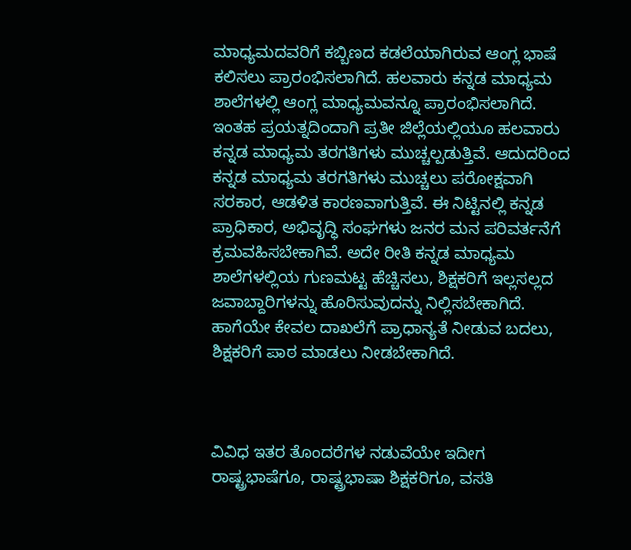ಮಾಧ್ಯಮದವರಿಗೆ ಕಬ್ಬಿಣದ ಕಡಲೆಯಾಗಿರುವ ಆಂಗ್ಲ ಭಾಷೆ ಕಲಿಸಲು ಪ್ರಾರಂಭಿಸಲಾಗಿದೆ. ಹಲವಾರು ಕನ್ನಡ ಮಾಧ್ಯಮ ಶಾಲೆಗಳಲ್ಲಿ ಆಂಗ್ಲ ಮಾಧ್ಯಮವನ್ನೂ ಪ್ರಾರಂಭಿಸಲಾಗಿದೆ. ಇಂತಹ ಪ್ರಯತ್ನದಿಂದಾಗಿ ಪ್ರತೀ ಜಿಲ್ಲೆಯಲ್ಲಿಯೂ ಹಲವಾರು ಕನ್ನಡ ಮಾಧ್ಯಮ ತರಗತಿಗಳು ಮುಚ್ಚಲ್ಪಡುತ್ತಿವೆ. ಆದುದರಿಂದ ಕನ್ನಡ ಮಾಧ್ಯಮ ತರಗತಿಗಳು ಮುಚ್ಚಲು ಪರೋಕ್ಷವಾಗಿ ಸರಕಾರ, ಆಡಳಿತ ಕಾರಣವಾಗುತ್ತಿವೆ. ಈ ನಿಟ್ಟಿನಲ್ಲಿ ಕನ್ನಡ ಪ್ರಾಧಿಕಾರ, ಅಭಿವೃದ್ಧಿ ಸಂಘಗಳು ಜನರ ಮನ ಪರಿವರ್ತನೆಗೆ ಕ್ರಮವಹಿಸಬೇಕಾಗಿವೆ. ಅದೇ ರೀತಿ ಕನ್ನಡ ಮಾಧ್ಯಮ ಶಾಲೆಗಳಲ್ಲಿಯ ಗುಣಮಟ್ಟ ಹೆಚ್ಚಿಸಲು, ಶಿಕ್ಷಕರಿಗೆ ಇಲ್ಲಸಲ್ಲದ ಜವಾಬ್ದಾರಿಗಳನ್ನು ಹೊರಿಸುವುದನ್ನು ನಿಲ್ಲಿಸಬೇಕಾಗಿದೆ. ಹಾಗೆಯೇ ಕೇವಲ ದಾಖಲೆಗೆ ಪ್ರಾಧಾನ್ಯತೆ ನೀಡುವ ಬದಲು, ಶಿಕ್ಷಕರಿಗೆ ಪಾಠ ಮಾಡಲು ನೀಡಬೇಕಾಗಿದೆ.



ವಿವಿಧ ಇತರ ತೊಂದರೆಗಳ ನಡುವೆಯೇ ಇದೀಗ ರಾಷ್ಟ್ರಭಾಷೆಗೂ, ರಾಷ್ಟ್ರಭಾಷಾ ಶಿಕ್ಷಕರಿಗೂ, ವಸತಿ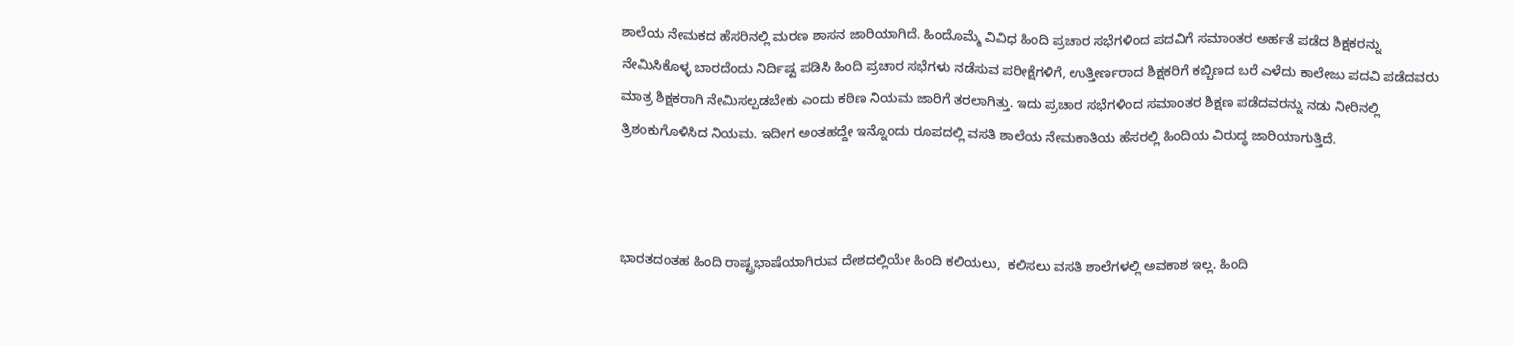ಶಾಲೆಯ ನೇಮಕದ ಹೆಸರಿನಲ್ಲಿ ಮರಣ ಶಾಸನ ಜಾರಿಯಾಗಿದೆ. ಹಿಂದೊಮ್ಮೆ ವಿವಿಧ ಹಿಂದಿ ಪ್ರಚಾರ ಸಭೆಗಳಿಂದ ಪದವಿಗೆ ಸಮಾಂತರ ಅರ್ಹತೆ ಪಡೆದ ಶಿಕ್ಷಕರನ್ನು ನೇಮಿಸಿಕೊಳ್ಳ ಬಾರದೆಂದು ನಿರ್ದಿಷ್ಟ ಪಡಿಸಿ ಹಿಂದಿ ಪ್ರಚಾರ ಸಭೆಗಳು ನಡೆಸುವ ಪರೀಕ್ಷೆಗಳಿಗೆ, ಉತ್ತೀರ್ಣರಾದ ಶಿಕ್ಷಕರಿಗೆ ಕಬ್ಬಿಣದ ಬರೆ ಎಳೆದು ಕಾಲೇಜು ಪದವಿ ಪಡೆದವರು ಮಾತ್ರ ಶಿಕ್ಷಕರಾಗಿ ನೇಮಿಸಲ್ಪಡಬೇಕು ಎಂದು ಕಠಿಣ ನಿಯಮ ಜಾರಿಗೆ ತರಲಾಗಿತ್ತು. ಇದು ಪ್ರಚಾರ ಸಭೆಗಳಿಂದ ಸಮಾಂತರ ಶಿಕ್ಷಣ ಪಡೆದವರನ್ನು ನಡು ನೀರಿನಲ್ಲಿ ತ್ರಿಶಂಕುಗೊಳಿಸಿದ ನಿಯಮ. ಇದೀಗ ಅಂತಹದ್ದೇ ಇನ್ನೊಂದು ರೂಪದಲ್ಲಿ ವಸತಿ ಶಾಲೆಯ ನೇಮಕಾತಿಯ ಹೆಸರಲ್ಲಿ ಹಿಂದಿಯ ವಿರುದ್ಧ ಜಾರಿಯಾಗುತ್ತಿದೆ.



ಭಾರತದಂತಹ ಹಿಂದಿ ರಾಷ್ಟ್ರಭಾಷೆಯಾಗಿರುವ ದೇಶದಲ್ಲಿಯೇ ಹಿಂದಿ ಕಲಿಯಲು,  ಕಲಿಸಲು ವಸತಿ ಶಾಲೆಗಳಲ್ಲಿ ಅವಕಾಶ ಇಲ್ಲ. ಹಿಂದಿ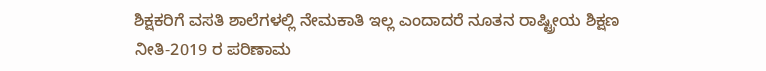ಶಿಕ್ಷಕರಿಗೆ ವಸತಿ ಶಾಲೆಗಳಲ್ಲಿ ನೇಮಕಾತಿ ಇಲ್ಲ ಎಂದಾದರೆ ನೂತನ ರಾಷ್ಟ್ರೀಯ ಶಿಕ್ಷಣ ನೀತಿ-2019 ರ ಪರಿಣಾಮ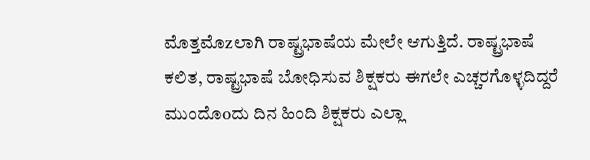ಮೊತ್ತಮೊzಲಾಗಿ ರಾಷ್ಟ್ರಭಾಷೆಯ ಮೇಲೇ ಆಗುತ್ತಿದೆ. ರಾಷ್ಟ್ರಭಾಷೆ ಕಲಿತ, ರಾಷ್ಟ್ರಭಾಷೆ ಬೋಧಿಸುವ ಶಿಕ್ಷಕರು ಈಗಲೇ ಎಚ್ಚರಗೊಳ್ಳದಿದ್ದರೆ ಮುಂದೊoದು ದಿನ ಹಿಂದಿ ಶಿಕ್ಷಕರು ಎಲ್ಲಾ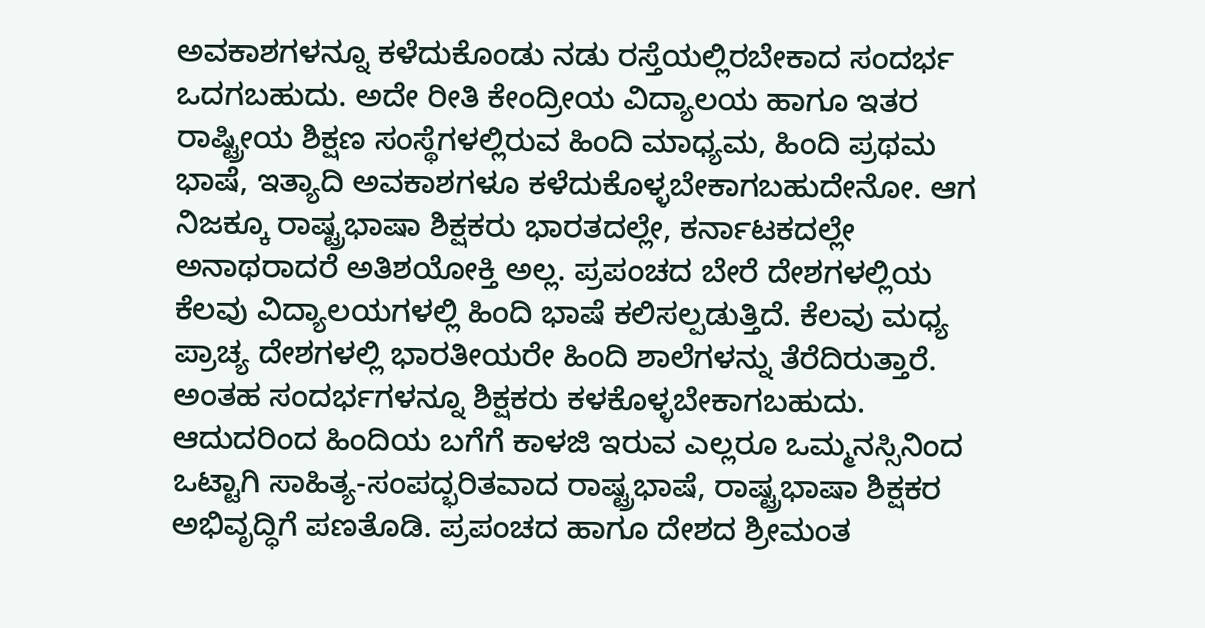ಅವಕಾಶಗಳನ್ನೂ ಕಳೆದುಕೊಂಡು ನಡು ರಸ್ತೆಯಲ್ಲಿರಬೇಕಾದ ಸಂದರ್ಭ ಒದಗಬಹುದು. ಅದೇ ರೀತಿ ಕೇಂದ್ರೀಯ ವಿದ್ಯಾಲಯ ಹಾಗೂ ಇತರ ರಾಷ್ಟ್ರೀಯ ಶಿಕ್ಷಣ ಸಂಸ್ಥೆಗಳಲ್ಲಿರುವ ಹಿಂದಿ ಮಾಧ್ಯಮ, ಹಿಂದಿ ಪ್ರಥಮ ಭಾಷೆ, ಇತ್ಯಾದಿ ಅವಕಾಶಗಳೂ ಕಳೆದುಕೊಳ್ಳಬೇಕಾಗಬಹುದೇನೋ. ಆಗ ನಿಜಕ್ಕೂ ರಾಷ್ಟ್ರಭಾಷಾ ಶಿಕ್ಷಕರು ಭಾರತದಲ್ಲೇ, ಕರ್ನಾಟಕದಲ್ಲೇ ಅನಾಥರಾದರೆ ಅತಿಶಯೋಕ್ತಿ ಅಲ್ಲ. ಪ್ರಪಂಚದ ಬೇರೆ ದೇಶಗಳಲ್ಲಿಯ ಕೆಲವು ವಿದ್ಯಾಲಯಗಳಲ್ಲಿ ಹಿಂದಿ ಭಾಷೆ ಕಲಿಸಲ್ಪಡುತ್ತಿದೆ. ಕೆಲವು ಮಧ್ಯ ಪ್ರಾಚ್ಯ ದೇಶಗಳಲ್ಲಿ ಭಾರತೀಯರೇ ಹಿಂದಿ ಶಾಲೆಗಳನ್ನು ತೆರೆದಿರುತ್ತಾರೆ. ಅಂತಹ ಸಂದರ್ಭಗಳನ್ನೂ ಶಿಕ್ಷಕರು ಕಳಕೊಳ್ಳಬೇಕಾಗಬಹುದು. ಆದುದರಿಂದ ಹಿಂದಿಯ ಬಗೆಗೆ ಕಾಳಜಿ ಇರುವ ಎಲ್ಲರೂ ಒಮ್ಮನಸ್ಸಿನಿಂದ ಒಟ್ಟಾಗಿ ಸಾಹಿತ್ಯ-ಸಂಪದ್ಭರಿತವಾದ ರಾಷ್ಟ್ರಭಾಷೆ, ರಾಷ್ಟ್ರಭಾಷಾ ಶಿಕ್ಷಕರ ಅಭಿವೃದ್ಧಿಗೆ ಪಣತೊಡಿ. ಪ್ರಪಂಚದ ಹಾಗೂ ದೇಶದ ಶ್ರೀಮಂತ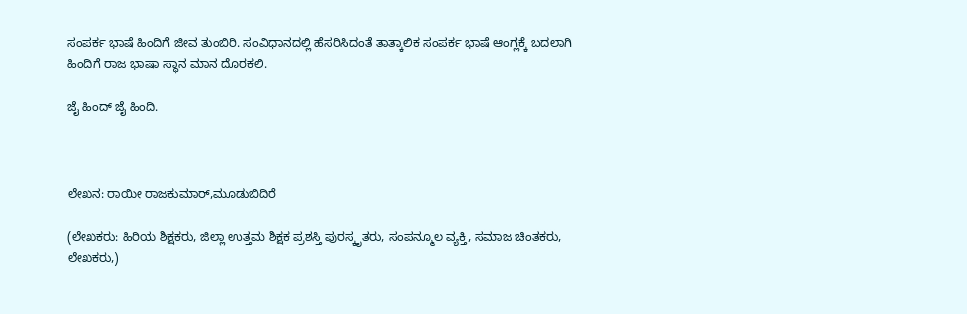ಸಂಪರ್ಕ ಭಾಷೆ ಹಿಂದಿಗೆ ಜೀವ ತುಂಬಿರಿ. ಸಂವಿಧಾನದಲ್ಲಿ ಹೆಸರಿಸಿದಂತೆ ತಾತ್ಕಾಲಿಕ ಸಂಪರ್ಕ ಭಾಷೆ ಆಂಗ್ಲಕ್ಕೆ ಬದಲಾಗಿ ಹಿಂದಿಗೆ ರಾಜ ಭಾಷಾ ಸ್ಥಾನ ಮಾನ ದೊರಕಲಿ.

ಜೈ ಹಿಂದ್ ಜೈ ಹಿಂದಿ.



ಲೇಖನ: ರಾಯೀ ರಾಜಕುಮಾರ್,ಮೂಡುಬಿದಿರೆ

(ಲೇಖಕರು: ಹಿರಿಯ ಶಿಕ್ಷಕರು, ಜಿಲ್ಲಾ ಉತ್ತಮ ಶಿಕ್ಷಕ ಪ್ರಶಸ್ತಿ ಪುರಸ್ಕೃತರು, ಸಂಪನ್ಮೂಲ ವ್ಯಕ್ತಿ, ಸಮಾಜ ಚಿಂತಕರು, ಲೇಖಕರು,)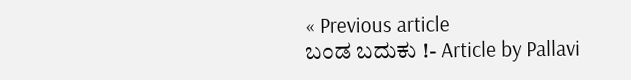« Previous article
ಬಂಡ ಬದುಕು !- Article by Pallavi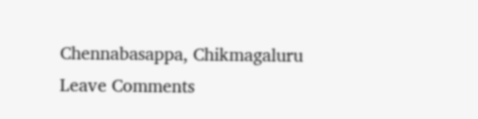Chennabasappa, Chikmagaluru
Leave Comments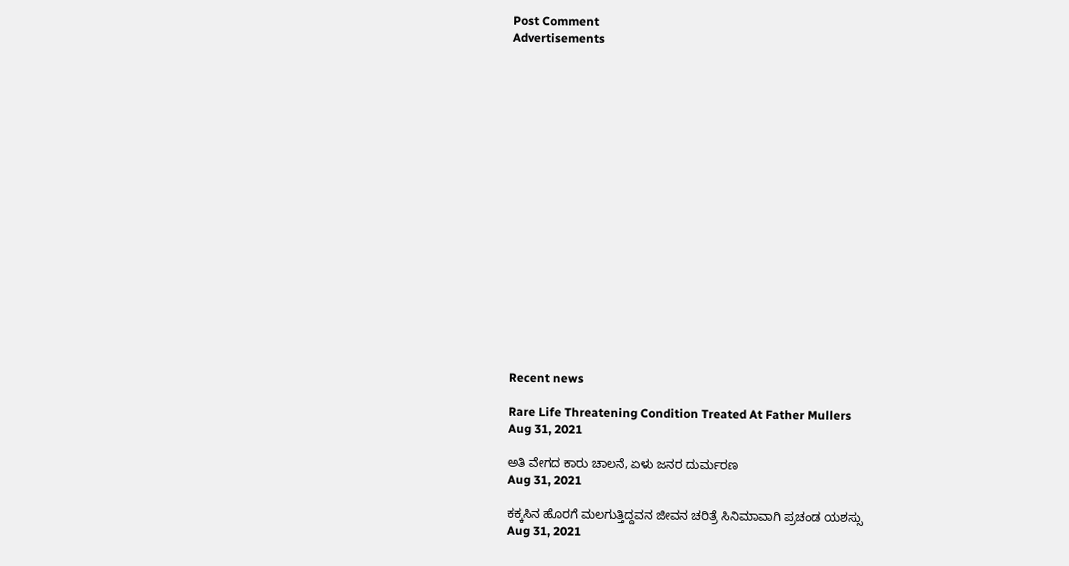Post Comment
Advertisements



















Recent news

Rare Life Threatening Condition Treated At Father Mullers
Aug 31, 2021

ಅತಿ ವೇಗದ ಕಾರು ಚಾಲನೆ, ಏಳು ಜನರ ದುರ್ಮರಣ
Aug 31, 2021

ಕಕ್ಕಸಿನ ಹೊರಗೆ ಮಲಗುತ್ತಿದ್ದವನ ಜೀವನ ಚರಿತ್ರೆ ಸಿನಿಮಾವಾಗಿ ಪ್ರಚಂಡ ಯಶಸ್ಸು
Aug 31, 2021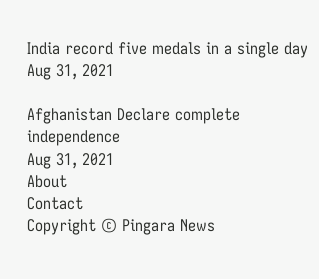India record five medals in a single day
Aug 31, 2021

Afghanistan Declare complete independence
Aug 31, 2021
About
Contact
Copyright © Pingara News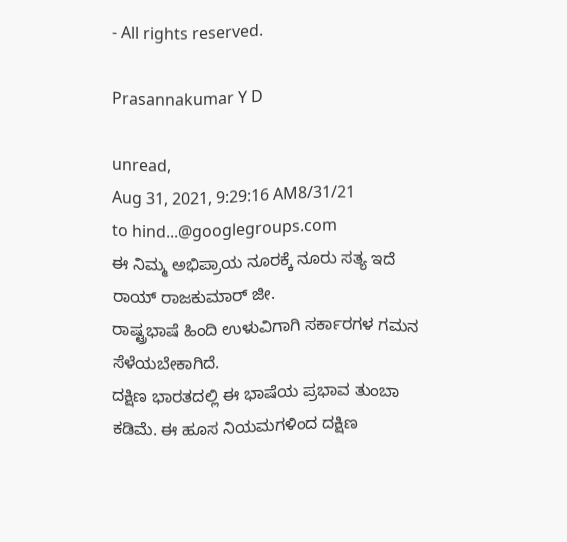- All rights reserved.

Prasannakumar Y D

unread,
Aug 31, 2021, 9:29:16 AM8/31/21
to hind...@googlegroups.com
ಈ ನಿಮ್ಮ ಅಭಿಪ್ರಾಯ ನೂರಕ್ಕೆ ನೂರು ಸತ್ಯ ಇದೆ
ರಾಯ್ ರಾಜಕುಮಾರ್ ಜೀ.
ರಾಷ್ಟ್ರಭಾಷೆ ಹಿಂದಿ ಉಳುವಿಗಾಗಿ ಸರ್ಕಾರಗಳ ಗಮನ ಸೆಳೆಯಬೇಕಾಗಿದೆ.
ದಕ್ಷಿಣ ಭಾರತದಲ್ಲಿ ಈ ಭಾಷೆಯ ಪ್ರಭಾವ ತುಂಬಾ ಕಡಿಮೆ. ಈ ಹೂಸ ನಿಯಮಗಳಿಂದ ದಕ್ಷಿಣ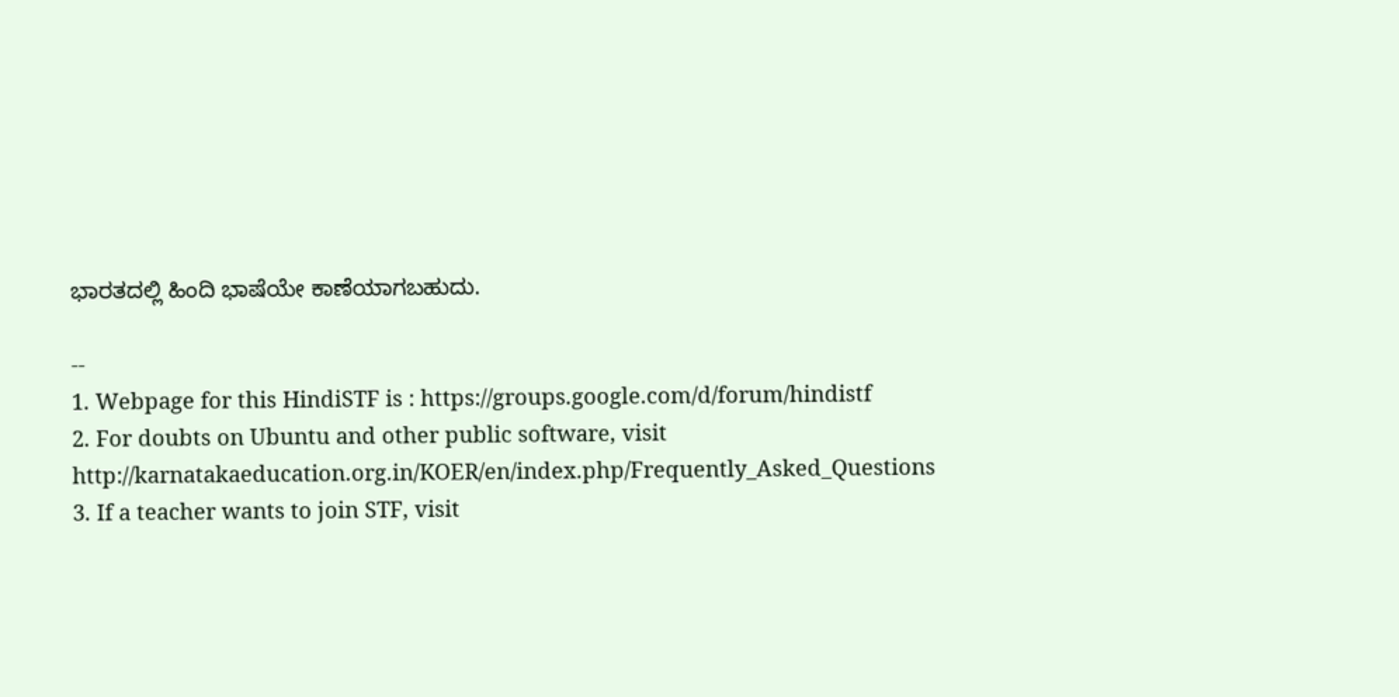ಭಾರತದಲ್ಲಿ ಹಿಂದಿ ಭಾಷೆಯೇ ಕಾಣೆಯಾಗಬಹುದು.

--
1. Webpage for this HindiSTF is : https://groups.google.com/d/forum/hindistf
2. For doubts on Ubuntu and other public software, visit http://karnatakaeducation.org.in/KOER/en/index.php/Frequently_Asked_Questions
3. If a teacher wants to join STF, visit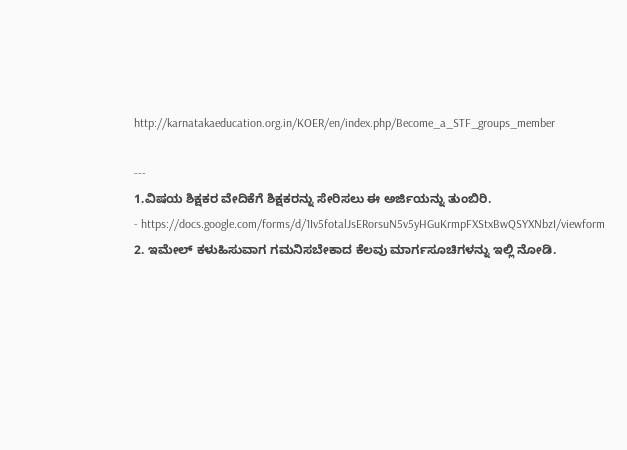http://karnatakaeducation.org.in/KOER/en/index.php/Become_a_STF_groups_member

---
1.ವಿಷಯ ಶಿಕ್ಷಕರ ವೇದಿಕೆಗೆ ಶಿಕ್ಷಕರನ್ನು ಸೇರಿಸಲು ಈ ಅರ್ಜಿಯನ್ನು ತುಂಬಿರಿ.
- https://docs.google.com/forms/d/1Iv5fotalJsERorsuN5v5yHGuKrmpFXStxBwQSYXNbzI/viewform
2. ಇಮೇಲ್ ಕಳುಹಿಸುವಾಗ ಗಮನಿಸಬೇಕಾದ ಕೆಲವು ಮಾರ್ಗಸೂಚಿಗಳನ್ನು ಇಲ್ಲಿ ನೋಡಿ.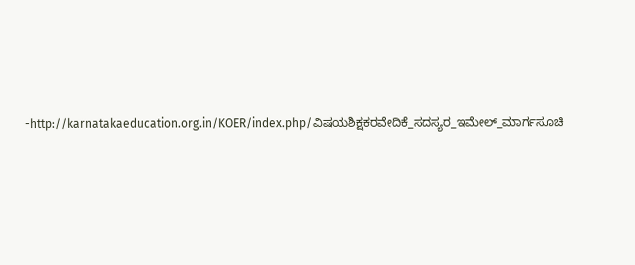-http://karnatakaeducation.org.in/KOER/index.php/ವಿಷಯಶಿಕ್ಷಕರವೇದಿಕೆ_ಸದಸ್ಯರ_ಇಮೇಲ್_ಮಾರ್ಗಸೂಚಿ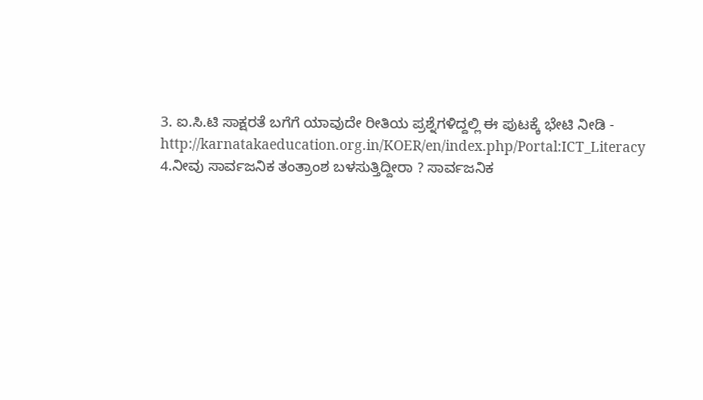3. ಐ.ಸಿ.ಟಿ ಸಾಕ್ಷರತೆ ಬಗೆಗೆ ಯಾವುದೇ ರೀತಿಯ ಪ್ರಶ್ನೆಗಳಿದ್ದಲ್ಲಿ ಈ ಪುಟಕ್ಕೆ ಭೇಟಿ ನೀಡಿ -
http://karnatakaeducation.org.in/KOER/en/index.php/Portal:ICT_Literacy
4.ನೀವು ಸಾರ್ವಜನಿಕ ತಂತ್ರಾಂಶ ಬಳಸುತ್ತಿದ್ದೀರಾ ? ಸಾರ್ವಜನಿಕ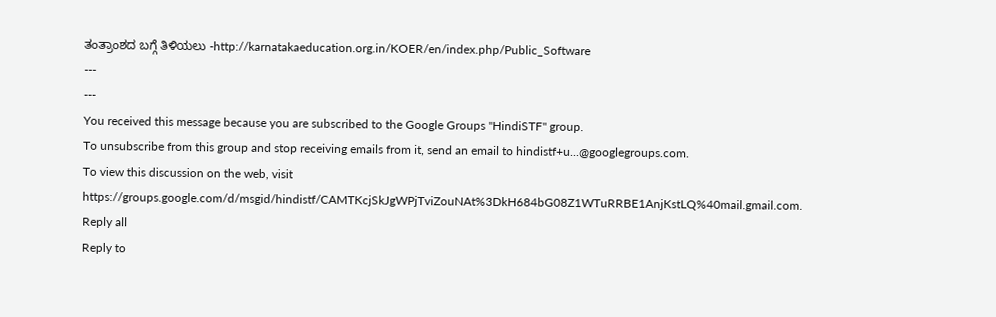ತಂತ್ರಾಂಶದ ಬಗ್ಗೆ ತಿಳಿಯಲು -http://karnatakaeducation.org.in/KOER/en/index.php/Public_Software
---
---
You received this message because you are subscribed to the Google Groups "HindiSTF" group.
To unsubscribe from this group and stop receiving emails from it, send an email to hindistf+u...@googlegroups.com.
To view this discussion on the web, visit https://groups.google.com/d/msgid/hindistf/CAMTKcjSkJgWPjTviZouNAt%3DkH684bG08Z1WTuRRBE1AnjKstLQ%40mail.gmail.com.
Reply all
Reply to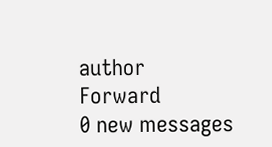author
Forward
0 new messages